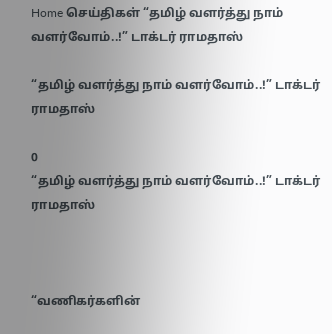Home செய்திகள் “தமிழ் வளர்த்து நாம் வளர்வோம்..!” டாக்டர் ராமதாஸ்

“தமிழ் வளர்த்து நாம் வளர்வோம்..!” டாக்டர் ராமதாஸ்

0
“தமிழ் வளர்த்து நாம் வளர்வோம்..!” டாக்டர் ராமதாஸ்



“வணிகர்களின்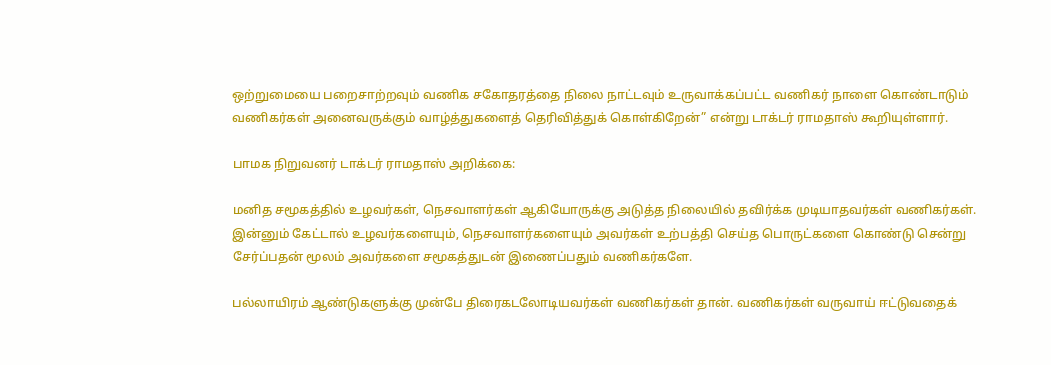ஒற்றுமையை பறைசாற்றவும் வணிக சகோதரத்தை நிலை நாட்டவும் உருவாக்கப்பட்ட வணிகர் நாளை கொண்டாடும் வணிகர்கள் அனைவருக்கும் வாழ்த்துகளைத் தெரிவித்துக் கொள்கிறேன்” என்று டாக்டர் ராமதாஸ் கூறியுள்ளார்.

பாமக நிறுவனர் டாக்டர் ராமதாஸ் அறிக்கை:

மனித சமூகத்தில் உழவர்கள், நெசவாளர்கள் ஆகியோருக்கு அடுத்த நிலையில் தவிர்க்க முடியாதவர்கள் வணிகர்கள். இன்னும் கேட்டால் உழவர்களையும், நெசவாளர்களையும் அவர்கள் உற்பத்தி செய்த பொருட்களை கொண்டு சென்று சேர்ப்பதன் மூலம் அவர்களை சமூகத்துடன் இணைப்பதும் வணிகர்களே.

பல்லாயிரம் ஆண்டுகளுக்கு முன்பே திரைகடலோடியவர்கள் வணிகர்கள் தான். வணிகர்கள் வருவாய் ஈட்டுவதைக்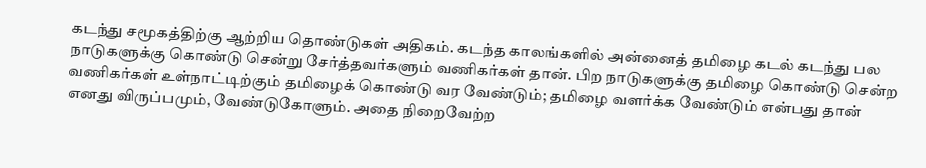கடந்து சமூகத்திற்கு ஆற்றிய தொண்டுகள் அதிகம். கடந்த காலங்களில் அன்னைத் தமிழை கடல் கடந்து பல நாடுகளுக்கு கொண்டு சென்று சேர்த்தவர்களும் வணிகர்கள் தான். பிற நாடுகளுக்கு தமிழை கொண்டு சென்ற வணிகர்கள் உள்நாட்டிற்கும் தமிழைக் கொண்டு வர வேண்டும்; தமிழை வளர்க்க வேண்டும் என்பது தான் எனது விருப்பமும், வேண்டுகோளும். அதை நிறைவேற்ற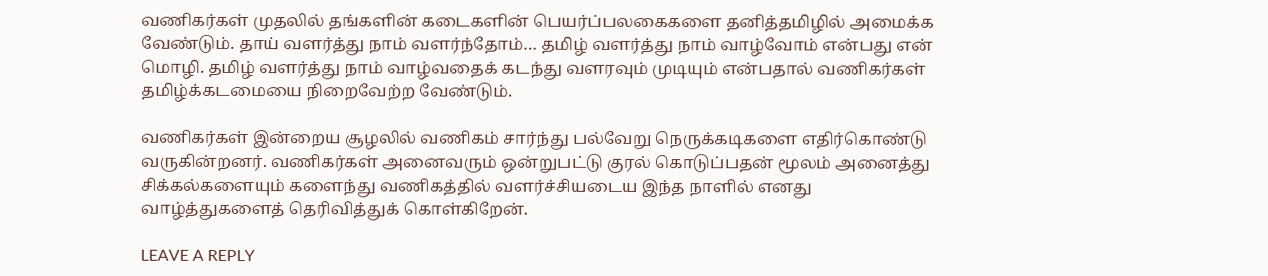வணிகர்கள் முதலில் தங்களின் கடைகளின் பெயர்ப்பலகைகளை தனித்தமிழில் அமைக்க வேண்டும். தாய் வளர்த்து நாம் வளர்ந்தோம்… தமிழ் வளர்த்து நாம் வாழ்வோம் என்பது என் மொழி. தமிழ் வளர்த்து நாம் வாழ்வதைக் கடந்து வளரவும் முடியும் என்பதால் வணிகர்கள் தமிழ்க்கடமையை நிறைவேற்ற வேண்டும்.

வணிகர்கள் இன்றைய சூழலில் வணிகம் சார்ந்து பல்வேறு நெருக்கடிகளை எதிர்கொண்டு வருகின்றனர். வணிகர்கள் அனைவரும் ஒன்றுபட்டு குரல் கொடுப்பதன் மூலம் அனைத்து சிக்கல்களையும் களைந்து வணிகத்தில் வளர்ச்சியடைய இந்த நாளில் எனது வாழ்த்துகளைத் தெரிவித்துக் கொள்கிறேன்.

LEAVE A REPLY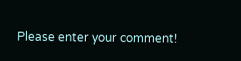Please enter your comment!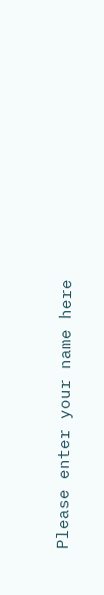Please enter your name here